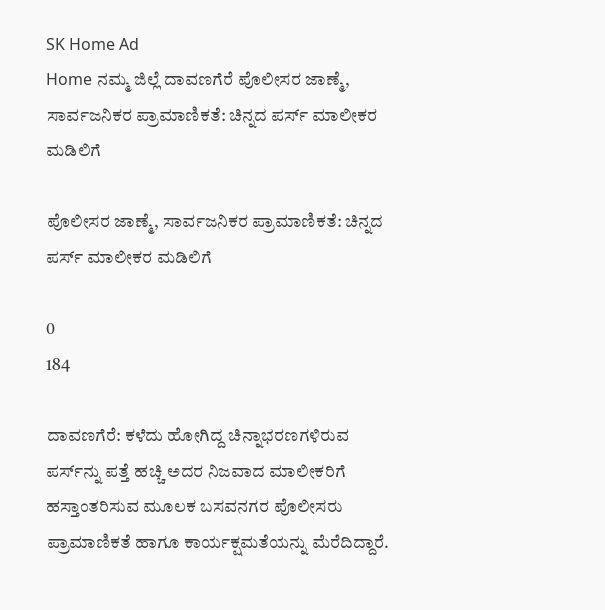SK Home Ad
Home ನಮ್ಮ ಜಿಲ್ಲೆ ದಾವಣಗೆರೆ ಪೊಲೀಸರ ಜಾಣ್ಮೆ, ಸಾರ್ವಜನಿಕರ ಪ್ರಾಮಾಣಿಕತೆ: ಚಿನ್ನದ ಪರ್ಸ್ ಮಾಲೀಕರ ಮಡಿಲಿಗೆ

ಪೊಲೀಸರ ಜಾಣ್ಮೆ, ಸಾರ್ವಜನಿಕರ ಪ್ರಾಮಾಣಿಕತೆ: ಚಿನ್ನದ ಪರ್ಸ್ ಮಾಲೀಕರ ಮಡಿಲಿಗೆ

0
184

ದಾವಣಗೆರೆ: ಕಳೆದು ಹೋಗಿದ್ದ ಚಿನ್ನಾಭರಣಗಳಿರುವ ಪರ್ಸ್‌ನ್ನು ಪತ್ತೆ ಹಚ್ಚಿ ಅದರ ನಿಜವಾದ ಮಾಲೀಕರಿಗೆ ಹಸ್ತಾಂತರಿಸುವ ಮೂಲಕ ಬಸವನಗರ ಪೊಲೀಸರು ಪ್ರಾಮಾಣಿಕತೆ ಹಾಗೂ ಕಾರ್ಯಕ್ಷಮತೆಯನ್ನು ಮೆರೆದಿದ್ದಾರೆ.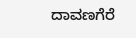ದಾವಣಗೆರೆ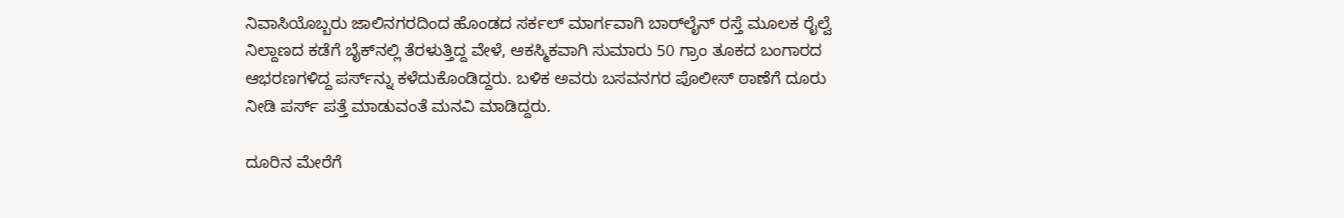ನಿವಾಸಿಯೊಬ್ಬರು ಜಾಲಿನಗರದಿಂದ ಹೊಂಡದ ಸರ್ಕಲ್ ಮಾರ್ಗವಾಗಿ ಬಾರ್‌ಲೈನ್ ರಸ್ತೆ ಮೂಲಕ ರೈಲ್ವೆ ನಿಲ್ದಾಣದ ಕಡೆಗೆ ಬೈಕ್‌ನಲ್ಲಿ ತೆರಳುತ್ತಿದ್ದ ವೇಳೆ, ಆಕಸ್ಮಿಕವಾಗಿ ಸುಮಾರು 50 ಗ್ರಾಂ ತೂಕದ ಬಂಗಾರದ ಆಭರಣಗಳಿದ್ದ ಪರ್ಸ್‌ನ್ನು ಕಳೆದುಕೊಂಡಿದ್ದರು. ಬಳಿಕ ಅವರು ಬಸವನಗರ ಪೊಲೀಸ್ ಠಾಣೆಗೆ ದೂರು ನೀಡಿ ಪರ್ಸ್ ಪತ್ತೆ ಮಾಡುವಂತೆ ಮನವಿ ಮಾಡಿದ್ದರು.

ದೂರಿನ ಮೇರೆಗೆ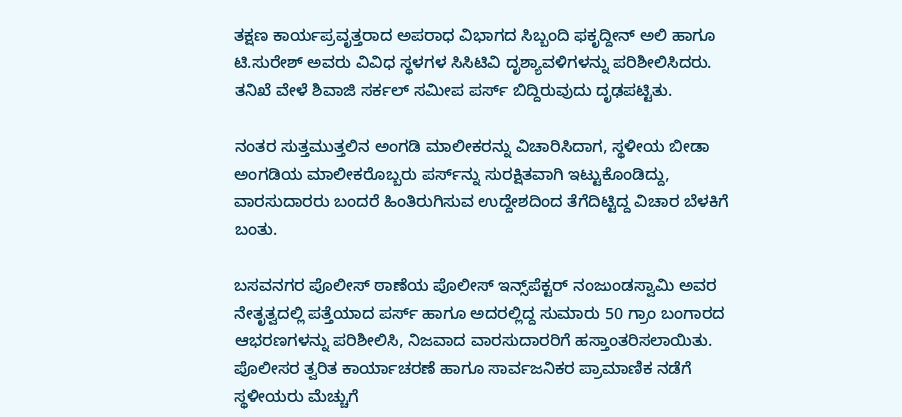ತಕ್ಷಣ ಕಾರ್ಯಪ್ರವೃತ್ತರಾದ ಅಪರಾಧ ವಿಭಾಗದ ಸಿಬ್ಬಂದಿ ಫಕೃದ್ದೀನ್ ಅಲಿ ಹಾಗೂ ಟಿ.ಸುರೇಶ್ ಅವರು ವಿವಿಧ ಸ್ಥಳಗಳ ಸಿಸಿಟಿವಿ ದೃಶ್ಯಾವಳಿಗಳನ್ನು ಪರಿಶೀಲಿಸಿದರು. ತನಿಖೆ ವೇಳೆ ಶಿವಾಜಿ ಸರ್ಕಲ್ ಸಮೀಪ ಪರ್ಸ್ ಬಿದ್ದಿರುವುದು ದೃಢಪಟ್ಟಿತು.

ನಂತರ ಸುತ್ತಮುತ್ತಲಿನ ಅಂಗಡಿ ಮಾಲೀಕರನ್ನು ವಿಚಾರಿಸಿದಾಗ, ಸ್ಥಳೀಯ ಬೀಡಾ ಅಂಗಡಿಯ ಮಾಲೀಕರೊಬ್ಬರು ಪರ್ಸ್‌ನ್ನು ಸುರಕ್ಷಿತವಾಗಿ ಇಟ್ಟುಕೊಂಡಿದ್ದು, ವಾರಸುದಾರರು ಬಂದರೆ ಹಿಂತಿರುಗಿಸುವ ಉದ್ದೇಶದಿಂದ ತೆಗೆದಿಟ್ಟಿದ್ದ ವಿಚಾರ ಬೆಳಕಿಗೆ ಬಂತು.

ಬಸವನಗರ ಪೊಲೀಸ್ ಠಾಣೆಯ ಪೊಲೀಸ್ ಇನ್ಸ್‌ಪೆಕ್ಟರ್ ನಂಜುಂಡಸ್ವಾಮಿ ಅವರ ನೇತೃತ್ವದಲ್ಲಿ ಪತ್ತೆಯಾದ ಪರ್ಸ್ ಹಾಗೂ ಅದರಲ್ಲಿದ್ದ ಸುಮಾರು 50 ಗ್ರಾಂ ಬಂಗಾರದ ಆಭರಣಗಳನ್ನು ಪರಿಶೀಲಿಸಿ, ನಿಜವಾದ ವಾರಸುದಾರರಿಗೆ ಹಸ್ತಾಂತರಿಸಲಾಯಿತು. ಪೊಲೀಸರ ತ್ವರಿತ ಕಾರ್ಯಾಚರಣೆ ಹಾಗೂ ಸಾರ್ವಜನಿಕರ ಪ್ರಾಮಾಣಿಕ ನಡೆಗೆ ಸ್ಥಳೀಯರು ಮೆಚ್ಚುಗೆ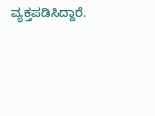ವ್ಯಕ್ತಪಡಿಸಿದ್ದಾರೆ.